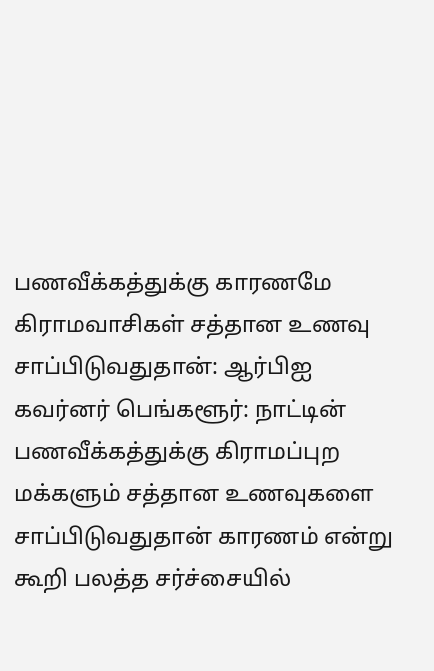பணவீக்கத்துக்கு காரணமே கிராமவாசிகள் சத்தான உணவு சாப்பிடுவதுதான்: ஆர்பிஐ கவர்னர் பெங்களூர்: நாட்டின் பணவீக்கத்துக்கு கிராமப்புற மக்களும் சத்தான உணவுகளை சாப்பிடுவதுதான் காரணம் என்று கூறி பலத்த சர்ச்சையில்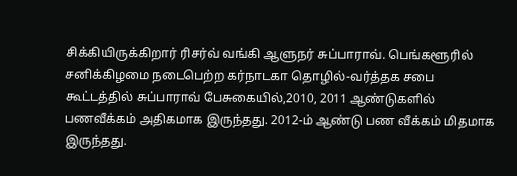சிக்கியிருக்கிறார் ரிசர்வ் வங்கி ஆளுநர் சுப்பாராவ். பெங்களூரில் சனிக்கிழமை நடைபெற்ற கர்நாடகா தொழில்-வர்த்தக சபை கூட்டத்தில் சுப்பாராவ் பேசுகையில்,2010, 2011 ஆண்டுகளில் பணவீக்கம் அதிகமாக இருந்தது. 2012-ம் ஆண்டு பண வீக்கம் மிதமாக இருந்தது.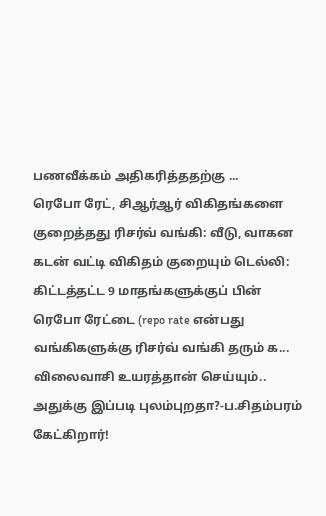பணவீக்கம் அதிகரித்ததற்கு ...
ரெபோ ரேட், சிஆர்ஆர் விகிதங்களை குறைத்தது ரிசர்வ் வங்கி: வீடு, வாகன கடன் வட்டி விகிதம் குறையும் டெல்லி: கிட்டத்தட்ட 9 மாதங்களுக்குப் பின் ரெபோ ரேட்டை (repo rate என்பது வங்கிகளுக்கு ரிசர்வ் வங்கி தரும் க...
விலைவாசி உயரத்தான் செய்யும்.. அதுக்கு இப்படி புலம்புறதா?-ப.சிதம்பரம் கேட்கிறார்!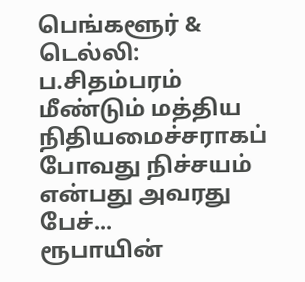பெங்களூர் & டெல்லி: ப.சிதம்பரம் மீண்டும் மத்திய நிதியமைச்சராகப் போவது நிச்சயம் என்பது அவரது பேச்...
ரூபாயின்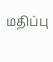மதிப்பு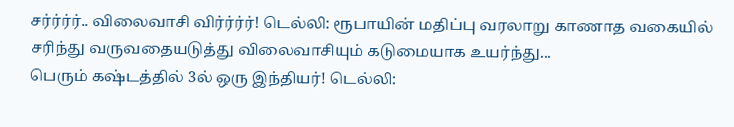சர்ர்ர்ர்.. விலைவாசி விர்ர்ர்ர்! டெல்லி: ரூபாயின் மதிப்பு வரலாறு காணாத வகையில் சரிந்து வருவதையடுத்து விலைவாசியும் கடுமையாக உயர்ந்து...
பெரும் கஷ்டத்தில் 3ல் ஒரு இந்தியர்! டெல்லி: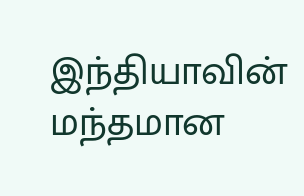இந்தியாவின் மந்தமான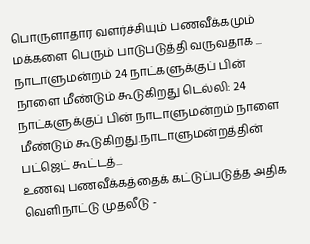பொருளாதார வளர்ச்சியும் பணவீக்கமும் மக்களை பெரும் பாடுபடுத்தி வருவதாக ...
நாடாளுமன்றம் 24 நாட்களுக்குப் பின் நாளை மீண்டும் கூடுகிறது டெல்லி: 24 நாட்களுக்குப் பின் நாடாளுமன்றம் நாளை மீண்டும் கூடுகிறது.நாடாளுமன்றத்தின் பட்ஜெட் கூட்டத்...
உணவு பணவீக்கத்தைக் கட்டுப்படுத்த அதிக வெளிநாட்டு முதலீடு -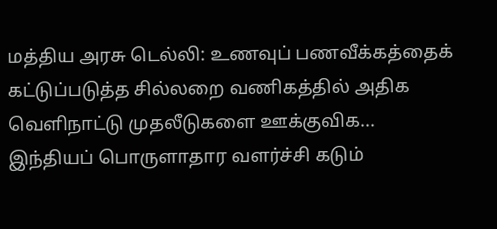மத்திய அரசு டெல்லி: உணவுப் பணவீக்கத்தைக் கட்டுப்படுத்த சில்லறை வணிகத்தில் அதிக வெளிநாட்டு முதலீடுகளை ஊக்குவிக...
இந்தியப் பொருளாதார வளர்ச்சி கடும்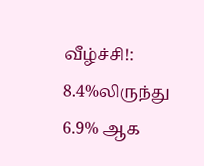வீழ்ச்சி!: 8.4%லிருந்து 6.9% ஆக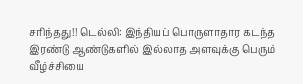சரிந்தது!! டெல்லி: இந்தியப் பொருளாதார கடந்த இரண்டு ஆண்டுகளில் இல்லாத அளவுக்கு பெரும் வீழ்ச்சியை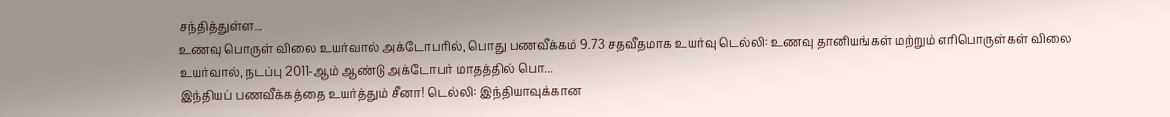சந்தித்துள்ள...
உணவு பொருள் விலை உயர்வால் அக்டோபரில், பொது பணவீக்கம் 9.73 சதவீதமாக உயர்வு டெல்லி: உணவு தானியங்கள் மற்றும் எரிபொருள்கள் விலை உயர்வால், நடப்பு 2011-ஆம் ஆண்டு அக்டோபர் மாதத்தில் பொ...
இந்தியப் பணவீக்கத்தை உயர்த்தும் சீனா! டெல்லி: இந்தியாவுக்கான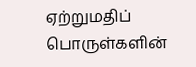ஏற்றுமதிப் பொருள்களின்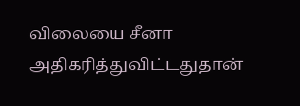விலையை சீனா அதிகரித்துவிட்டதுதான்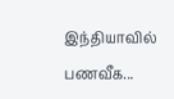இந்தியாவில் பணவீக...